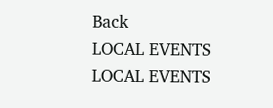Back
LOCAL EVENTS
LOCAL EVENTS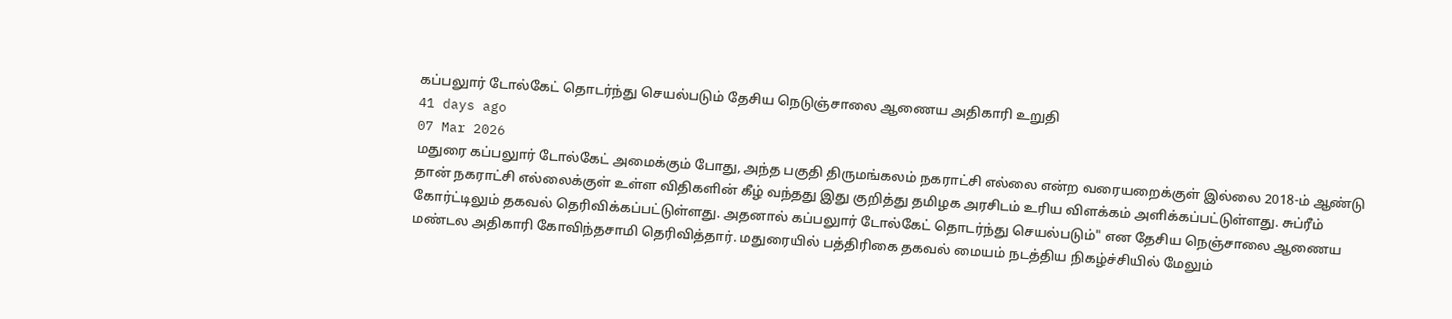கப்பலுார் டோல்கேட் தொடர்ந்து செயல்படும் தேசிய நெடுஞ்சாலை ஆணைய அதிகாரி உறுதி
41 days ago
07 Mar 2026
மதுரை கப்பலுார் டோல்கேட் அமைக்கும் போது, அந்த பகுதி திருமங்கலம் நகராட்சி எல்லை என்ற வரையறைக்குள் இல்லை 2018-ம் ஆண்டு தான் நகராட்சி எல்லைக்குள் உள்ள விதிகளின் கீழ் வந்தது இது குறித்து தமிழக அரசிடம் உரிய விளக்கம் அளிக்கப்பட்டுள்ளது. சுப்ரீம் கோர்ட்டிலும் தகவல் தெரிவிக்கப்பட்டுள்ளது. அதனால் கப்பலுார் டோல்கேட் தொடர்ந்து செயல்படும்" என தேசிய நெஞ்சாலை ஆணைய மண்டல அதிகாரி கோவிந்தசாமி தெரிவித்தார். மதுரையில் பத்திரிகை தகவல் மையம் நடத்திய நிகழ்ச்சியில் மேலும்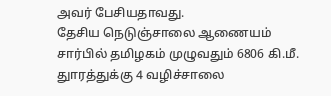அவர் பேசியதாவது.
தேசிய நெடுஞ்சாலை ஆணையம் சார்பில் தமிழகம் முழுவதும் 6806 கி.மீ. துாரத்துக்கு 4 வழிச்சாலை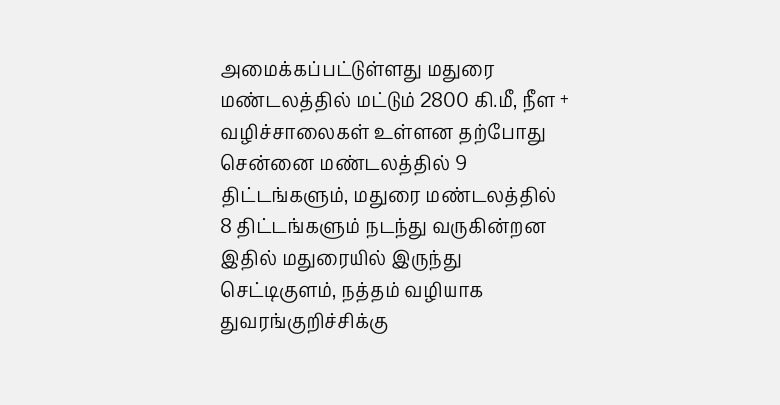அமைக்கப்பட்டுள்ளது மதுரை மண்டலத்தில் மட்டும் 2800 கி.மீ, நீள + வழிச்சாலைகள் உள்ளன தற்போது சென்னை மண்டலத்தில் 9 திட்டங்களும், மதுரை மண்டலத்தில் 8 திட்டங்களும் நடந்து வருகின்றன இதில் மதுரையில் இருந்து செட்டிகுளம், நத்தம் வழியாக துவரங்குறிச்சிக்கு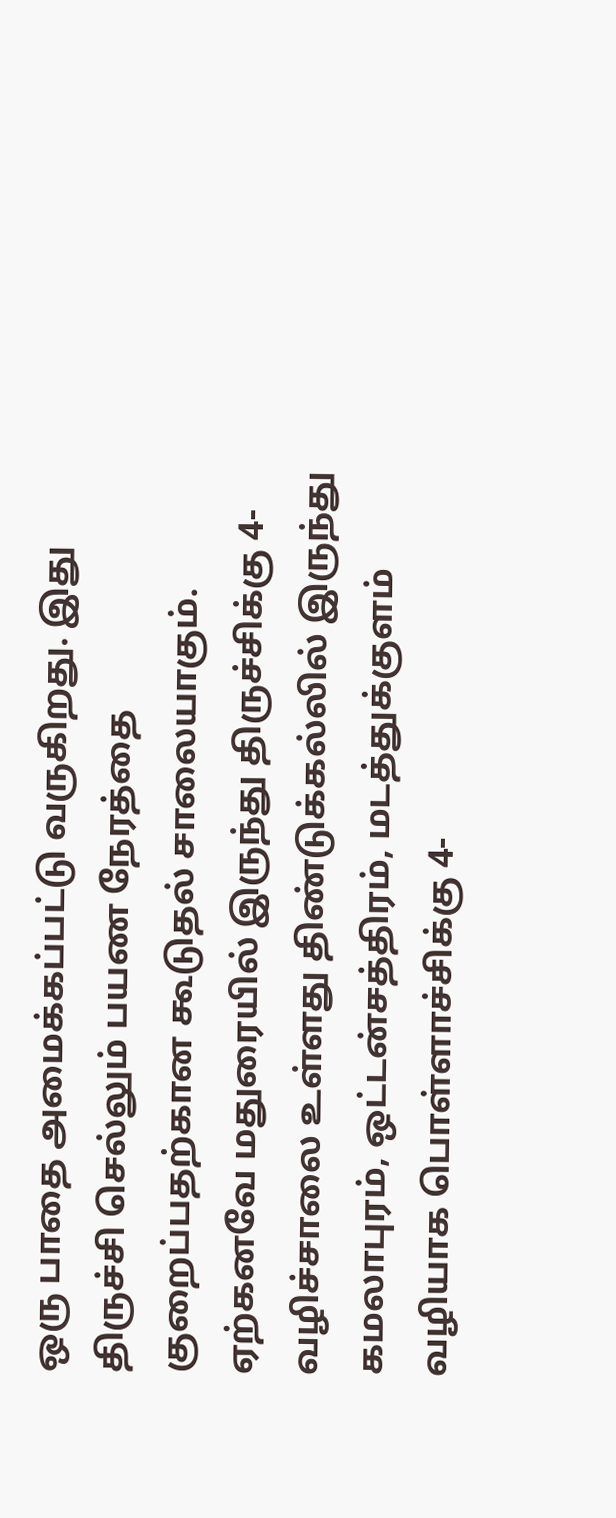ஒரு பாதை அமைக்கப்பட்டு வருகிறது. இது திருச்சி செல்லும் பயண நேரத்தை குறைப்பதற்கான கூடுதல் சாலையாகும். ஏற்கனவே மதுரையில் இருந்து திருச்சிக்கு 4-வழிச்சாலை உள்ளது திண்டுக்கல்லில் இருந்து கமலாபுரம், ஒட்டன்சத்திரம், மடத்துக்குளம் வழியாக பொள்ளாச்சிக்கு 4-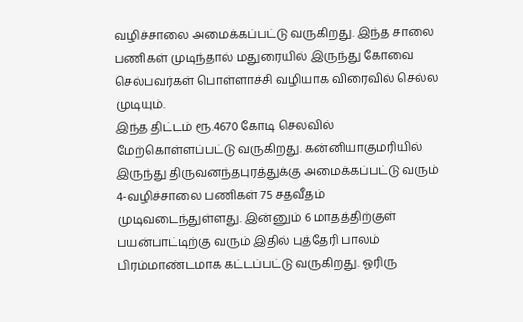வழிச்சாலை அமைக்கப்பட்டு வருகிறது. இந்த சாலை பணிகள் முடிந்தால் மதுரையில் இருந்து கோவை செல்பவர்கள் பொள்ளாச்சி வழியாக விரைவில் செல்ல முடியும்.
இந்த திட்டம் ரூ.4670 கோடி செலவில் மேற்கொள்ளப்பட்டு வருகிறது. கன்னியாகுமரியில் இருந்து திருவனந்தபுரத்துக்கு அமைக்கப்பட்டு வரும் 4-வழிச்சாலை பணிகள் 75 சதவீதம் முடிவடைந்துள்ளது. இன்னும் 6 மாதத்திற்குள் பயன்பாட்டிற்கு வரும் இதில் புத்தேரி பாலம் பிரம்மாண்டமாக கட்டப்பட்டு வருகிறது. ஓரிரு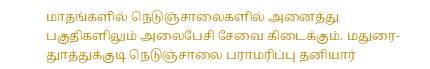மாதங்களில் நெடுஞ்சாலைகளில் அனைத்து பகுதிகளிலும் அலைபேசி சேவை கிடைக்கும். மதுரை-துாத்துக்குடி நெடுஞ்சாலை பராமரிப்பு தனியார்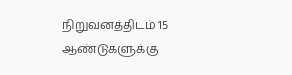நிறுவனத்திடம் 15 ஆண்டுகளுக்கு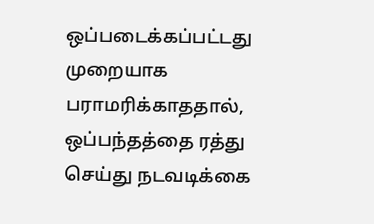ஒப்படைக்கப்பட்டது முறையாக பராமரிக்காததால், ஒப்பந்தத்தை ரத்து செய்து நடவடிக்கை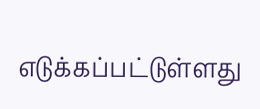எடுக்கப்பட்டுள்ளது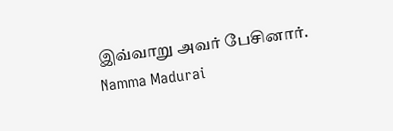இவ்வாறு அவர் பேசினார்.
Namma Madurai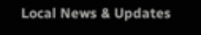Local News & Updates